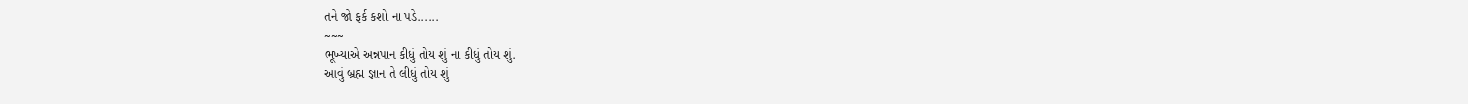તને જો ફર્ક કશો ના પડે......
~~~
ભૂખ્યાએ અન્નપાન કીધું તોય શું ના કીધું તોય શું.
આવું બ્રહ્મ જ્ઞાન તે લીધું તોય શું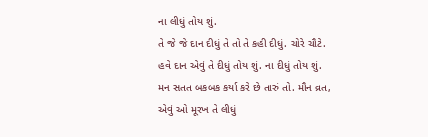ના લીધું તોય શું.
તે જે જે દાન દીધું તે તો તે કહી દીધું. ચોરે ચૌટે.
હવે દાન એવું તે દીધું તોય શું. ના દીધું તોય શું.
મન સતત બકબક કર્યા કરે છે તારું તો. મૌન વ્રત,
એવું ઓ મૂરખ તે લીધું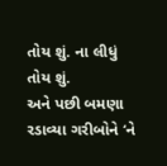તોય શું. ના લીધું તોય શું.
અને પછી બમણા રડાવ્યા ગરીબોને ‘ને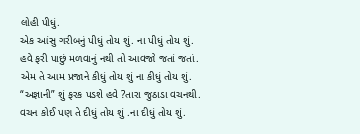લોહી પીધું.
એક આંસુ ગરીબનું પીધું તોય શું. ના પીધું તોય શું.
હવે ફરી પાછું મળવાનું નથી તો આવજો જતાં જતાં.
એમ તે આમ પ્રજાને કીધું તોય શું ના કીધું તોય શું.
“અજ્ઞાની” શું ફરક પડશે હવે ?તારા જુઠાડા વચનથી.
વચન કોઈ પણ તે દીધું તોય શું .ના દીધું તોય શું.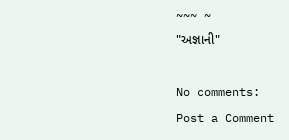~~~ ~
"અજ્ઞાની"

No comments:
Post a Comment